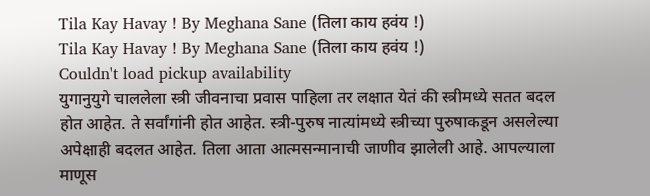Tila Kay Havay ! By Meghana Sane (तिला काय हवंय !)
Tila Kay Havay ! By Meghana Sane (तिला काय हवंय !)
Couldn't load pickup availability
युगानुयुगे चाललेला स्त्री जीवनाचा प्रवास पाहिला तर लक्षात येतं की स्त्रीमध्ये सतत बदल होत आहेत. ते सर्वांगांनी होत आहेत. स्त्री-पुरुष नात्यांमध्ये स्त्रीच्या पुरुषाकडून असलेल्या अपेक्षाही बदलत आहेत. तिला आता आत्मसन्मानाची जाणीव झालेली आहे. आपल्याला माणूस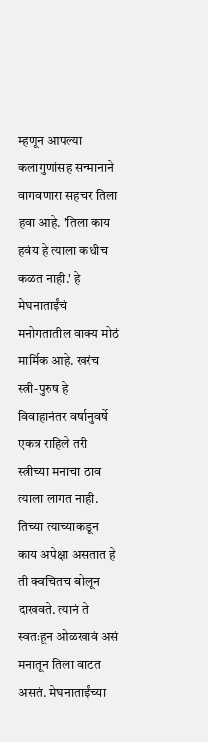म्हणून आपल्या कलागुणांसह सन्मानाने वागवणारा सहचर तिला हवा आहे. 'तिला काय हवंय हे त्याला कधीच कळत नाही.' हे मेघनाताईंचं मनोगतातील वाक्य मोठं मार्मिक आहे. खरंच स्त्री-पुरुष हे विवाहानंतर वर्षानुवर्षे एकत्र राहिले तरी स्त्रीच्या मनाचा ठाव त्याला लागत नाही. तिच्या त्याच्याकडून काय अपेक्षा असतात हे ती क्वचितच बोलून दाखवते. त्यानं ते स्वतःहून ओळखावं असं मनातून तिला वाटत असतं. मेघनाताईंच्या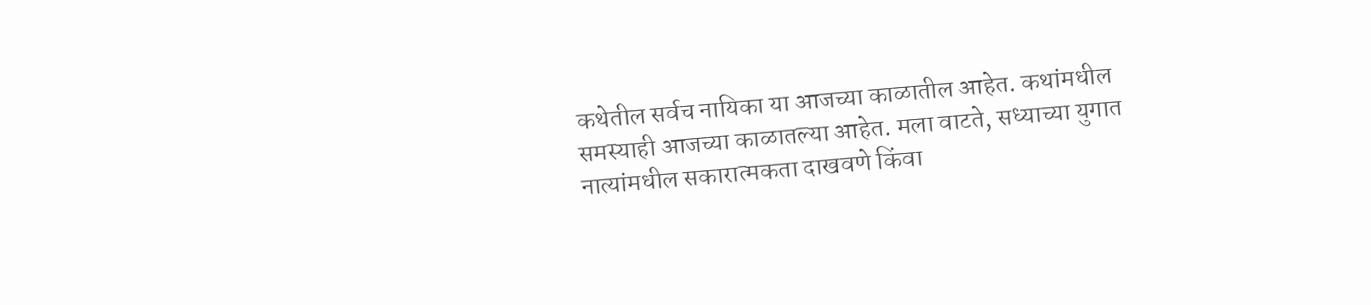कथेतील सर्वच नायिका या आजच्या काळातील आहेत. कथांमधील समस्याही आजच्या काळातल्या आहेत. मला वाटते, सध्याच्या युगात नात्यांमधील सकारात्मकता दाखवणे किंवा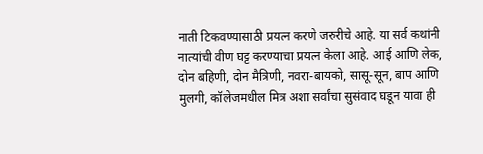नाती टिकवण्यासाठी प्रयत्न करणे जरुरीचे आहे. या सर्व कथांनी नात्यांची वीण घट्ट करण्याचा प्रयत्न केला आहे. आई आणि लेक, दोन बहिणी, दोन मैत्रिणी, नवरा-बायको, सासू-सून, बाप आणि मुलगी, कॉलेजमधील मित्र अशा सर्वांचा सुसंवाद घडून यावा ही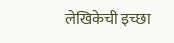लेखिकेची इच्छा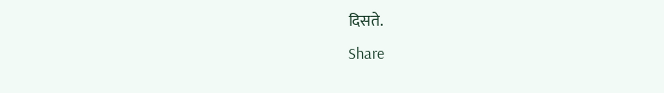दिसते.
Share